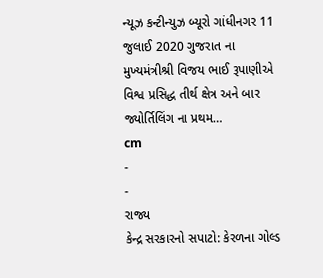ન્યૂઝ કન્ટીન્યુઝ બ્યૂરો ગાંધીનગર 11 જુલાઈ 2020 ગુજરાત ના મુખ્યમંત્રીશ્રી વિજય ભાઈ રૂપાણીએ વિશ્વ પ્રસિદ્ધ તીર્થ ક્ષેત્ર અને બાર જ્યોર્તિલિંગ ના પ્રથમ…
cm
-
-
રાજ્ય
કેન્દ્ર સરકારનો સપાટો: કેરળના ગોલ્ડ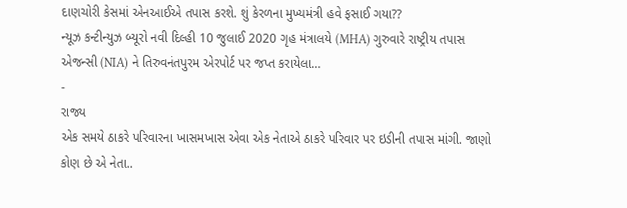દાણચોરી કેસમાં એનઆઈએ તપાસ કરશે. શું કેરળના મુખ્યમંત્રી હવે ફસાઈ ગયા??
ન્યૂઝ કન્ટીન્યુઝ બ્યૂરો નવી દિલ્હી 10 જુલાઈ 2020 ગૃહ મંત્રાલયે (MHA) ગુરુવારે રાષ્ટ્રીય તપાસ એજન્સી (NIA) ને તિરુવનંતપુરમ એરપોર્ટ પર જપ્ત કરાયેલા…
-
રાજ્ય
એક સમયે ઠાકરે પરિવારના ખાસમખાસ એવા એક નેતાએ ઠાકરે પરિવાર પર ઇડીની તપાસ માંગી. જાણો કોણ છે એ નેતા..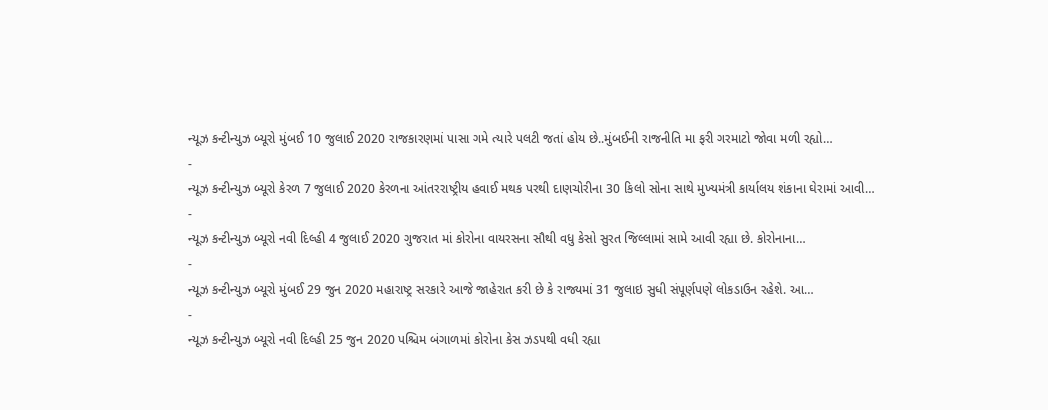ન્યૂઝ કન્ટીન્યુઝ બ્યૂરો મુંબઈ 10 જુલાઈ 2020 રાજકારણમાં પાસા ગમે ત્યારે પલટી જતાં હોય છે..મુંબઈની રાજનીતિ મા ફરી ગરમાટો જોવા મળી રહ્યો…
-
ન્યૂઝ કન્ટીન્યુઝ બ્યૂરો કેરળ 7 જુલાઈ 2020 કેરળના આંતરરાષ્ટ્રીય હવાઈ મથક પરથી દાણચોરીના 30 કિલો સોના સાથે મુખ્યમંત્રી કાર્યાલય શંકાના ઘેરામાં આવી…
-
ન્યૂઝ કન્ટીન્યુઝ બ્યૂરો નવી દિલ્હી 4 જુલાઈ 2020 ગુજરાત માં કોરોના વાયરસના સૌથી વધુ કેસો સુરત જિલ્લામાં સામે આવી રહ્યા છે. કોરોનાના…
-
ન્યૂઝ કન્ટીન્યુઝ બ્યૂરો મુંબઈ 29 જુન 2020 મહારાષ્ટ્ર સરકારે આજે જાહેરાત કરી છે કે રાજ્યમાં 31 જુલાઇ સુધી સંપૂર્ણપણે લોકડાઉન રહેશે. આ…
-
ન્યૂઝ કન્ટીન્યુઝ બ્યૂરો નવી દિલ્હી 25 જુન 2020 પશ્ચિમ બંગાળમાં કોરોના કેસ ઝડપથી વધી રહ્યા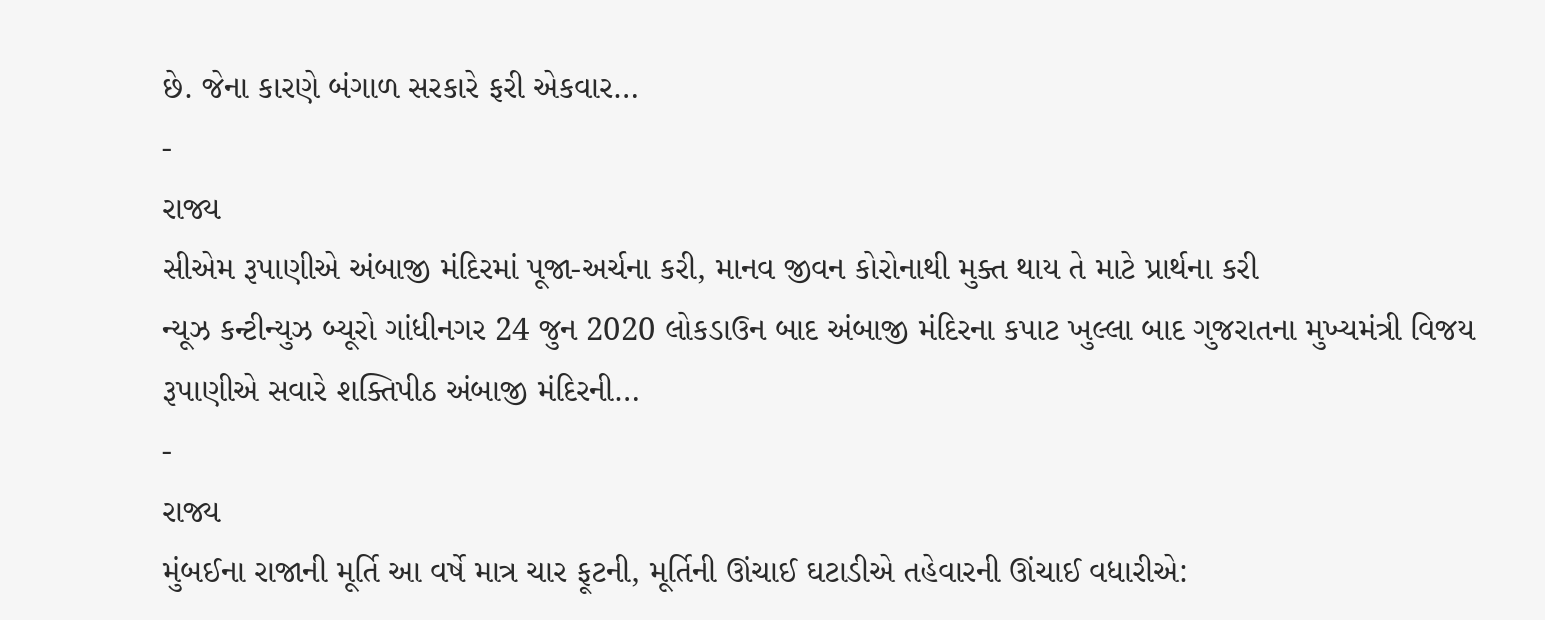છે. જેના કારણે બંગાળ સરકારે ફરી એકવાર…
-
રાજ્ય
સીએમ રૂપાણીએ અંબાજી મંદિરમાં પૂજા-અર્ચના કરી, માનવ જીવન કોરોનાથી મુક્ત થાય તે માટે પ્રાર્થના કરી
ન્યૂઝ કન્ટીન્યુઝ બ્યૂરો ગાંધીનગર 24 જુન 2020 લોકડાઉન બાદ અંબાજી મંદિરના કપાટ ખુલ્લા બાદ ગુજરાતના મુખ્યમંત્રી વિજય રૂપાણીએ સવારે શક્તિપીઠ અંબાજી મંદિરની…
-
રાજ્ય
મુંબઈના રાજાની મૂર્તિ આ વર્ષે માત્ર ચાર ફૂટની, મૂર્તિની ઊંચાઈ ઘટાડીએ તહેવારની ઊંચાઈ વધારીએ: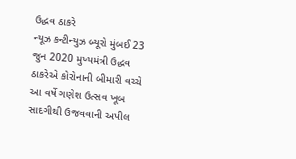ઉદ્ધવ ઠાકરે
ન્યૂઝ કન્ટીન્યુઝ બ્યૂરો મુંબઈ 23 જુન 2020 મુખ્યમંત્રી ઉદ્ધવ ઠાકરેએ કોરોનાની બીમારી વચ્ચે આ વર્ષે ગણેશ ઉત્સવ ખૂબ સાદગીથી ઉજવવાની અપીલ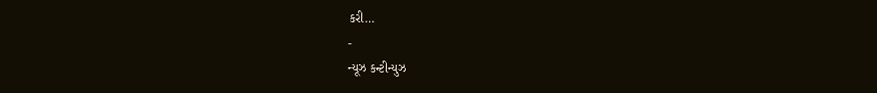કરી…
-
ન્યૂઝ કન્ટીન્યુઝ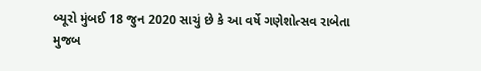બ્યૂરો મુંબઈ 18 જુન 2020 સાચું છે કે આ વર્ષે ગણેશોત્સવ રાબેતા મુજબ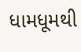ધામધૂમથી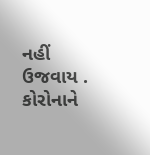નહીં ઉજવાય . કોરોનાને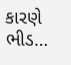કારણે ભીડ…